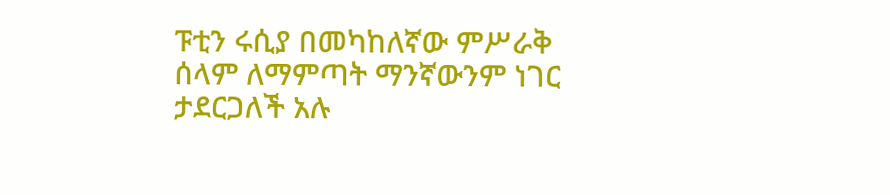ፑቲን ሩሲያ በመካከለኛው ምሥራቅ ሰላም ለማምጣት ማንኛውንም ነገር ታደርጋለች አሉ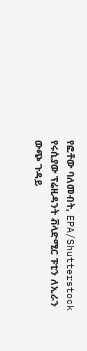የፎቶው ባለመብት, EPA/Shutterstock
የሩሲያው ፕሬዚዳንት ቭላድሚር ፑቲን ለኢራን ውጭ ጉዳይ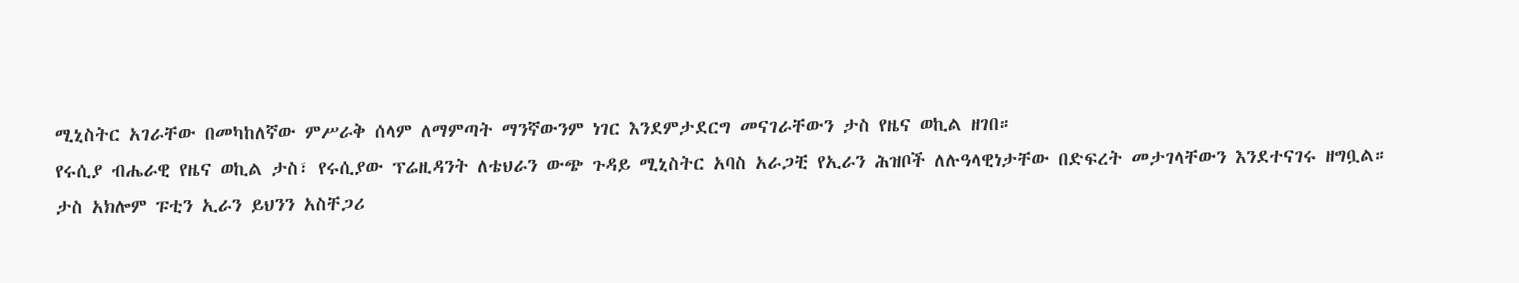ሚኒስትር አገራቸው በመካከለኛው ምሥራቅ ሰላም ለማምጣት ማንኛውንም ነገር እንደምታደርግ መናገራቸውን ታስ የዜና ወኪል ዘገበ።
የሩሲያ ብሔራዊ የዜና ወኪል ታስ፣ የሩሲያው ፕሬዚዳንት ለቴህራን ውጭ ጉዳይ ሚኒስትር አባስ አራጋቺ የኢራን ሕዝቦች ለሉዓላዊነታቸው በድፍረት መታገላቸውን እንደተናገሩ ዘግቧል።
ታስ አክሎም ፑቲን ኢራን ይህንን አስቸጋሪ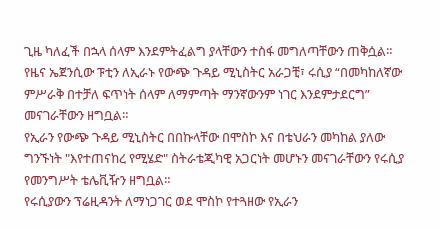ጊዜ ካለፈች በኋላ ሰላም እንደምትፈልግ ያላቸውን ተስፋ መግለጣቸውን ጠቅሷል።
የዜና ኤጀንሲው ፑቲን ለኢራኑ የውጭ ጉዳይ ሚኒስትር አራጋቺ፣ ሩሲያ “በመካከለኛው ምሥራቅ በተቻለ ፍጥነት ሰላም ለማምጣት ማንኛውንም ነገር እንደምታደርግ” መናገራቸውን ዘግቧል።
የኢራን የውጭ ጉዳይ ሚኒስትር በበኩላቸው በሞስኮ እና በቴህራን መካከል ያለው ግንኙነት "እየተጠናከረ የሚሄድ" ስትራቴጂካዊ አጋርነት መሆኑን መናገራቸውን የሩሲያ የመንግሥት ቴሌቪዥን ዘግቧል።
የሩሲያውን ፕሬዚዳንት ለማነጋገር ወደ ሞስኮ የተጓዘው የኢራን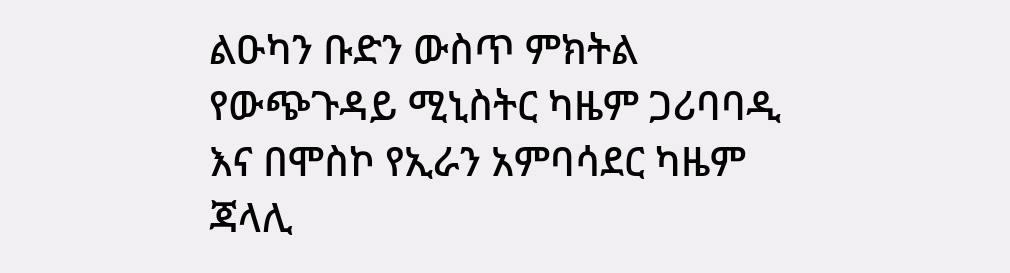ልዑካን ቡድን ውስጥ ምክትል የውጭጉዳይ ሚኒስትር ካዜም ጋሪባባዲ እና በሞስኮ የኢራን አምባሳደር ካዜም ጃላሊ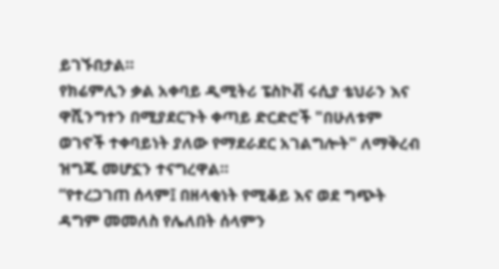ይገኙበታል።
የክሬምሊን ቃል አቀባይ ዲሚትሪ ፔስኮቭ ሩሲያ ቴህራን እና ዋሺንግተን በሚያደርጉት ቀጣይ ድርድሮች "በሁለቱም ወገኖች ተቀባይነት ያለው የማደራደር አገልግሎት" ለማቅረብ ዝግጁ መሆኗን ተናግረዋል።
“የተረጋገጠ ሰላም፤ በዘላቂነት የሚቆይ እና ወደ ግጭት ዳግም መመለስ የሌለበት ሰላምን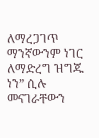ለማረጋገጥ ማንኛውንም ነገር ለማድረግ ዝግጁ ነን” ሲሉ መናገራቸውን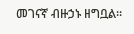መገናኛ ብዙኃኑ ዘግቧል።